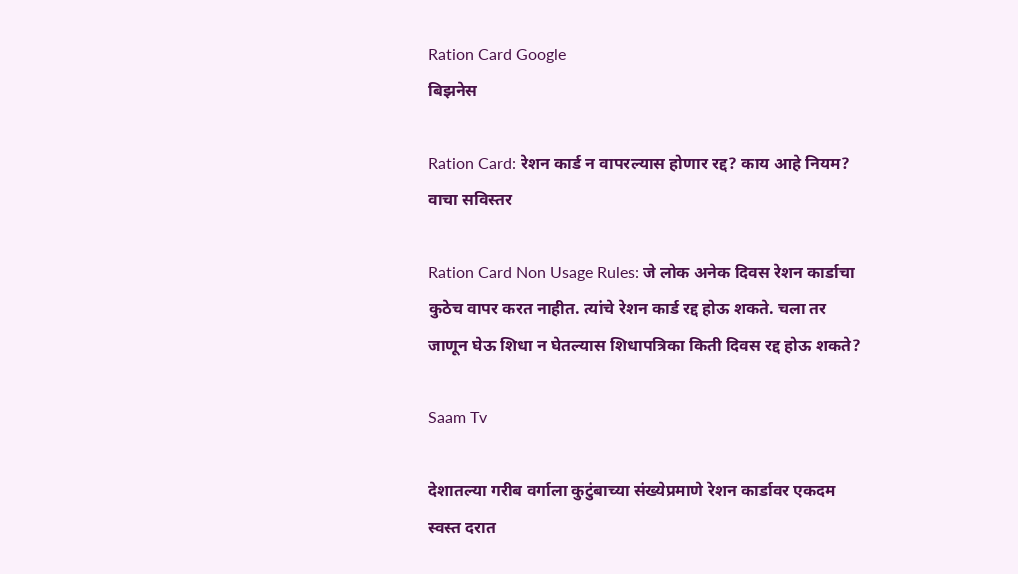Ration Card Google
बिझनेस

Ration Card: रेशन कार्ड न वापरल्यास होणार रद्द? काय आहे नियम? वाचा सविस्तर

Ration Card Non Usage Rules: जे लोक अनेक दिवस रेशन कार्डाचा कुठेच वापर करत नाहीत. त्यांचे रेशन कार्ड रद्द होऊ शकते. चला तर जाणून घेऊ शिधा न घेतल्यास शिधापत्रिका किती दिवस रद्द होऊ शकते?

Saam Tv

देशातल्या गरीब वर्गाला कुटुंबाच्या संख्येप्रमाणे रेशन कार्डावर एकदम स्वस्त दरात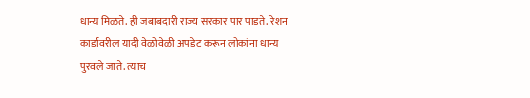धान्य मिळते. ही जबाबदारी राज्य सरकार पार पाडते. रेशन कार्डावरील यादी वेळोवेळी अपडेट करून लोकांना धान्य पुरवले जाते. त्याच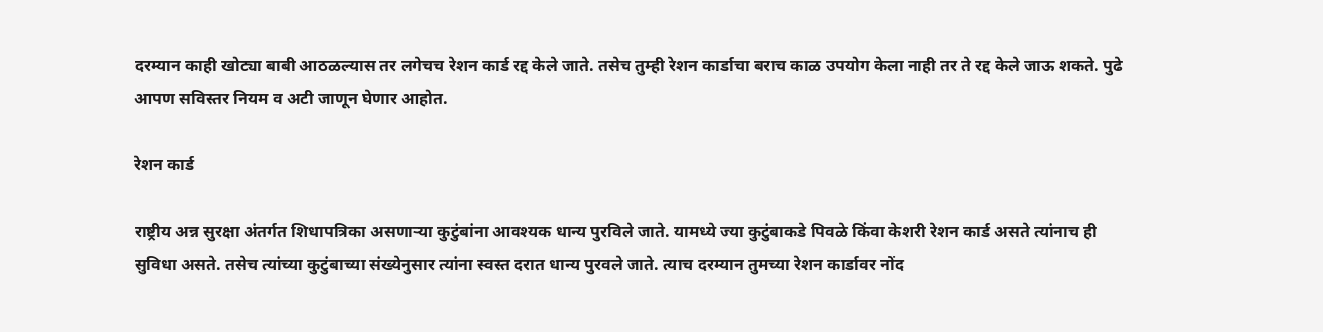दरम्यान काही खोट्या बाबी आठळल्यास तर लगेचच रेशन कार्ड रद्द केले जाते. तसेच तुम्ही रेशन कार्डाचा बराच काळ उपयोग केला नाही तर ते रद्द केले जाऊ शकते. पुढे आपण सविस्तर नियम व अटी जाणून घेणार आहोत.

रेशन कार्ड

राष्ट्रीय अन्न सुरक्षा अंतर्गत शिधापत्रिका असणाऱ्या कुटुंबांना आवश्यक धान्य पुरविले जाते. यामध्ये ज्या कुटुंबाकडे पिवळे किंवा केशरी रेशन कार्ड असते त्यांनाच ही सुविधा असते. तसेच त्यांच्या कुटुंबाच्या संख्येनुसार त्यांना स्वस्त दरात धान्य पुरवले जाते. त्याच दरम्यान तुमच्या रेशन कार्डावर नोंद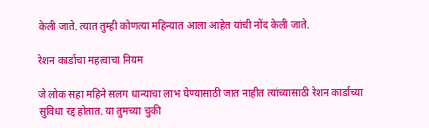केली जाते. त्यात तुम्ही कोणत्या महिन्यात आला आहेत यांची नोंद केली जाते.

रेशन कार्डाचा महत्वाचा नियम

जे लोक सहा महिने सलग धान्याचा लाभ घेण्यासाठी जात नाहीत त्यांच्यासाठी रेशन कार्डाच्या सुविधा रद्द होतात. या तुमच्या चुकी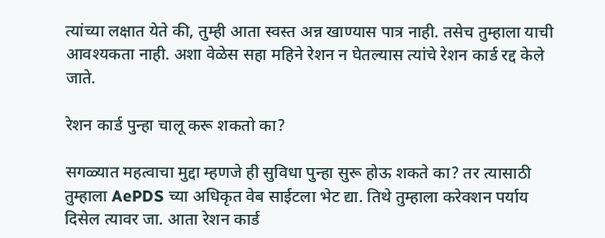त्यांच्या लक्षात येते की, तुम्ही आता स्वस्त अन्न खाण्यास पात्र नाही. तसेच तुम्हाला याची आवश्यकता नाही. अशा वेळेस सहा महिने रेशन न घेतल्यास त्यांचे रेशन कार्ड रद्द केले जाते.

रेशन कार्ड पुन्हा चालू करू शकतो का?

सगळ्यात महत्वाचा मुद्दा म्हणजे ही सुविधा पुन्हा सुरू होऊ शकते का? तर त्यासाठी तुम्हाला AePDS च्या अधिकृत वेब साईटला भेट द्या. तिथे तुम्हाला करेक्शन पर्याय दिसेल त्यावर जा. आता रेशन कार्ड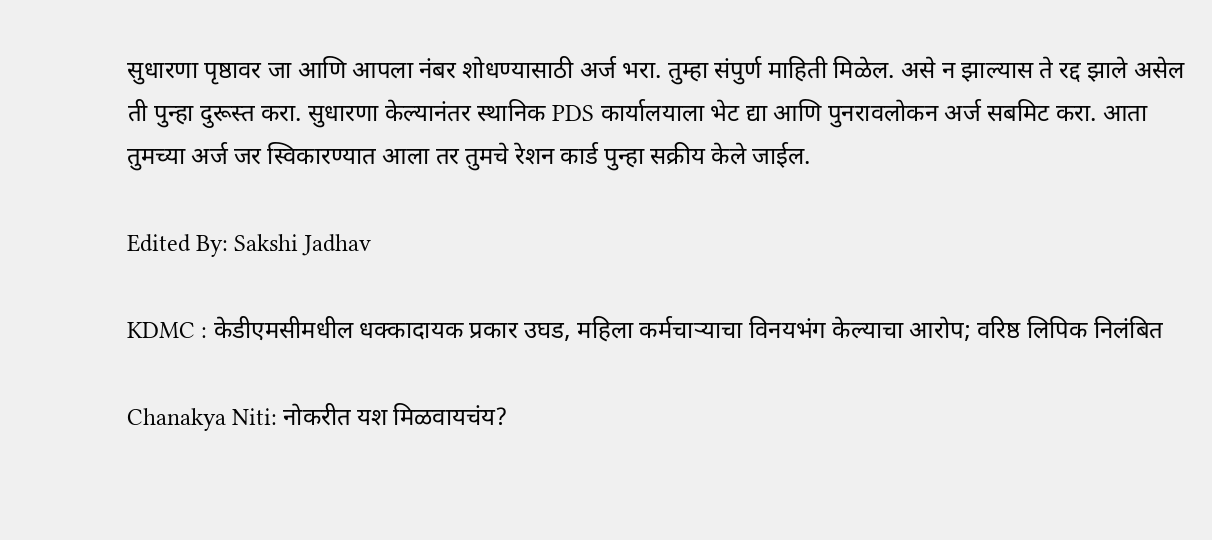सुधारणा पृष्ठावर जा आणि आपला नंबर शोधण्यासाठी अर्ज भरा. तुम्हा संपुर्ण माहिती मिळेल. असे न झाल्यास ते रद्द झाले असेल ती पुन्हा दुरूस्त करा. सुधारणा केल्यानंतर स्थानिक PDS कार्यालयाला भेट द्या आणि पुनरावलोकन अर्ज सबमिट करा. आता तुमच्या अर्ज जर स्विकारण्यात आला तर तुमचे रेशन कार्ड पुन्हा सक्रीय केले जाईल.

Edited By: Sakshi Jadhav

KDMC : केडीएमसीमधील धक्कादायक प्रकार उघड, महिला कर्मचाऱ्याचा विनयभंग केल्याचा आरोप; वरिष्ठ लिपिक निलंबित

Chanakya Niti: नोकरीत यश मिळवायचंय?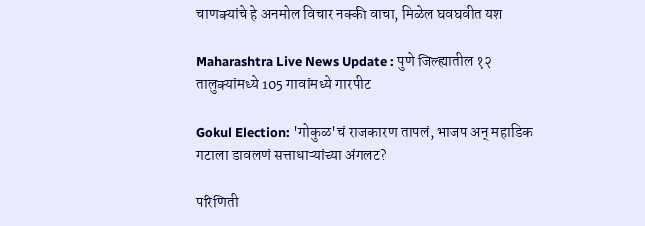चाणक्यांचे हे अनमोल विचार नक्की वाचा, मिळेल घवघवीत यश

Maharashtra Live News Update : पुणे जिल्ह्यातील १२ तालुक्यांमध्ये 105 गावांमध्ये गारपीट

Gokul Election: 'गोकुळ'चं राजकारण तापलं, भाजप अन् महाडिक गटाला डावलणं सत्ताधाऱ्यांच्या अंगलट?

परिणिती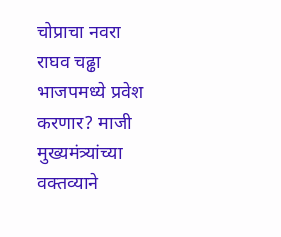चोप्राचा नवरा राघव चढ्ढा भाजपमध्ये प्रवेश करणार? माजी मुख्यमंत्र्यांच्या वक्तव्याने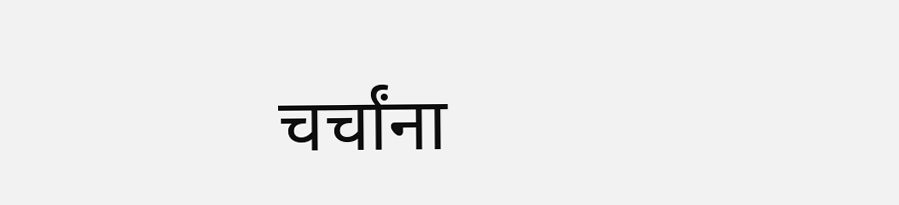चर्चांना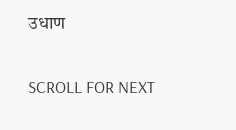उधाण

SCROLL FOR NEXT